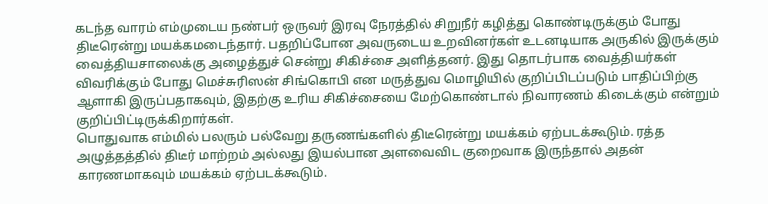கடந்த வாரம் எம்முடைய நண்பர் ஒருவர் இரவு நேரத்தில் சிறுநீர் கழித்து கொண்டிருக்கும் போது திடீரென்று மயக்கமடைந்தார். பதறிப்போன அவருடைய உறவினர்கள் உடனடியாக அருகில் இருக்கும் வைத்தியசாலைக்கு அழைத்துச் சென்று சிகிச்சை அளித்தனர். இது தொடர்பாக வைத்தியர்கள் விவரிக்கும் போது மெச்சுரிஸன் சிங்கொபி என மருத்துவ மொழியில் குறிப்பிடப்படும் பாதிப்பிற்கு ஆளாகி இருப்பதாகவும், இதற்கு உரிய சிகிச்சையை மேற்கொண்டால் நிவாரணம் கிடைக்கும் என்றும் குறிப்பிட்டிருக்கிறார்கள்.
பொதுவாக எம்மில் பலரும் பல்வேறு தருணங்களில் திடீரென்று மயக்கம் ஏற்படக்கூடும். ரத்த அழுத்தத்தில் திடீர் மாற்றம் அல்லது இயல்பான அளவைவிட குறைவாக இருந்தால் அதன் காரணமாகவும் மயக்கம் ஏற்படக்கூடும்.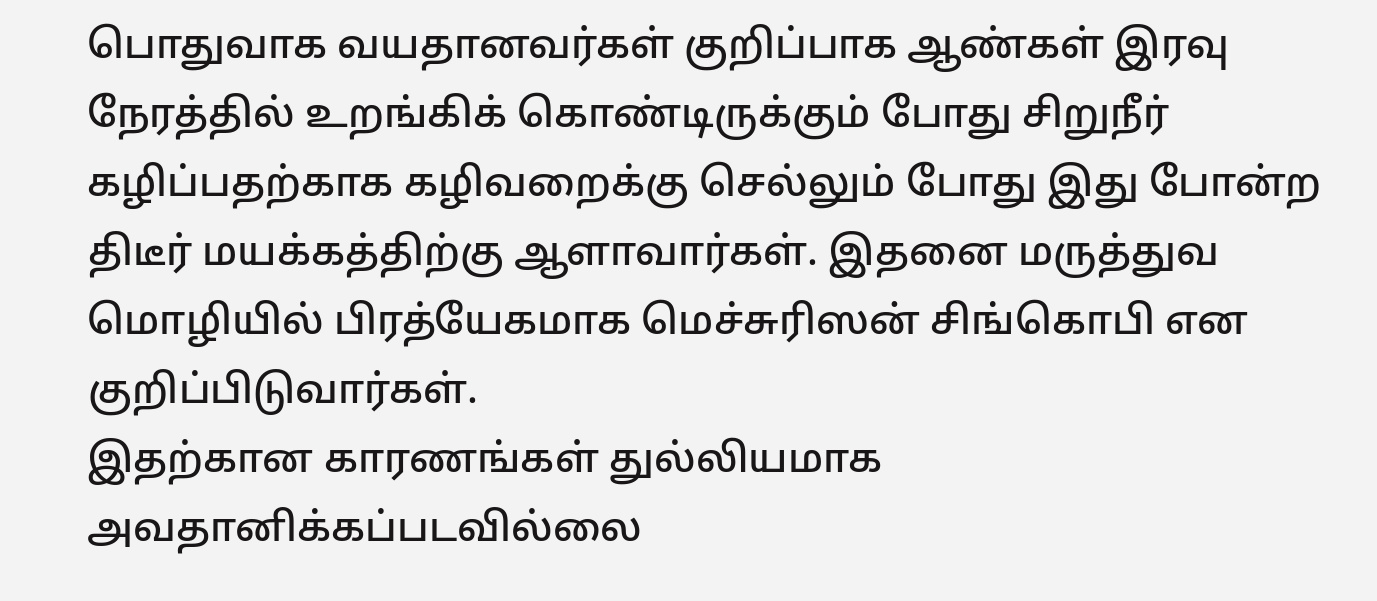பொதுவாக வயதானவர்கள் குறிப்பாக ஆண்கள் இரவு நேரத்தில் உறங்கிக் கொண்டிருக்கும் போது சிறுநீர் கழிப்பதற்காக கழிவறைக்கு செல்லும் போது இது போன்ற திடீர் மயக்கத்திற்கு ஆளாவார்கள். இதனை மருத்துவ மொழியில் பிரத்யேகமாக மெச்சுரிஸன் சிங்கொபி என குறிப்பிடுவார்கள்.
இதற்கான காரணங்கள் துல்லியமாக அவதானிக்கப்படவில்லை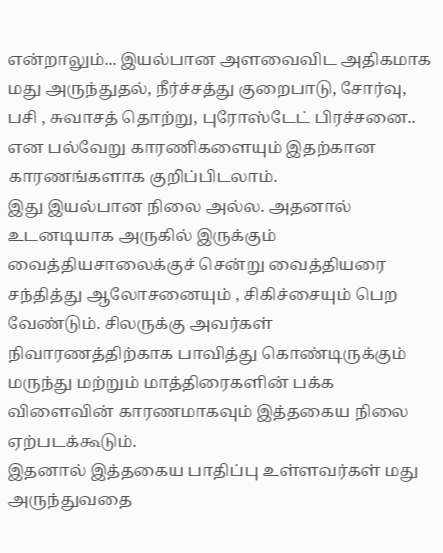என்றாலும்... இயல்பான அளவைவிட அதிகமாக மது அருந்துதல், நீர்ச்சத்து குறைபாடு, சோர்வு, பசி , சுவாசத் தொற்று, புரோஸ்டேட் பிரச்சனை.. என பல்வேறு காரணிகளையும் இதற்கான காரணங்களாக குறிப்பிடலாம்.
இது இயல்பான நிலை அல்ல. அதனால் உடனடியாக அருகில் இருக்கும் வைத்தியசாலைக்குச் சென்று வைத்தியரை சந்தித்து ஆலோசனையும் , சிகிச்சையும் பெற வேண்டும். சிலருக்கு அவர்கள் நிவாரணத்திற்காக பாவித்து கொண்டிருக்கும் மருந்து மற்றும் மாத்திரைகளின் பக்க விளைவின் காரணமாகவும் இத்தகைய நிலை ஏற்படக்கூடும்.
இதனால் இத்தகைய பாதிப்பு உள்ளவர்கள் மது அருந்துவதை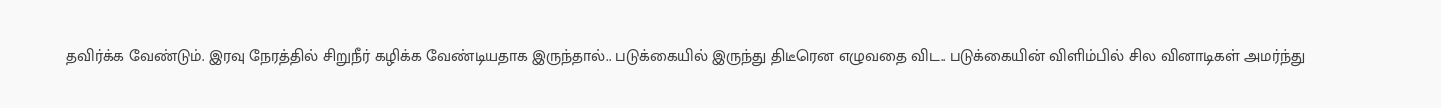தவிர்க்க வேண்டும். இரவு நேரத்தில் சிறுநீர் கழிக்க வேண்டியதாக இருந்தால்.. படுக்கையில் இருந்து திடீரென எழுவதை விட.. படுக்கையின் விளிம்பில் சில வினாடிகள் அமர்ந்து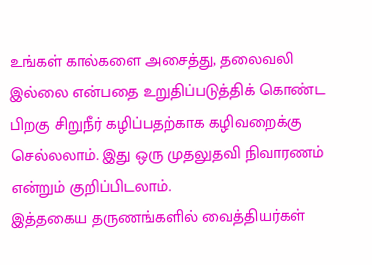உங்கள் கால்களை அசைத்து, தலைவலி இல்லை என்பதை உறுதிப்படுத்திக் கொண்ட பிறகு சிறுநீர் கழிப்பதற்காக கழிவறைக்கு செல்லலாம். இது ஒரு முதலுதவி நிவாரணம் என்றும் குறிப்பிடலாம்.
இத்தகைய தருணங்களில் வைத்தியர்கள்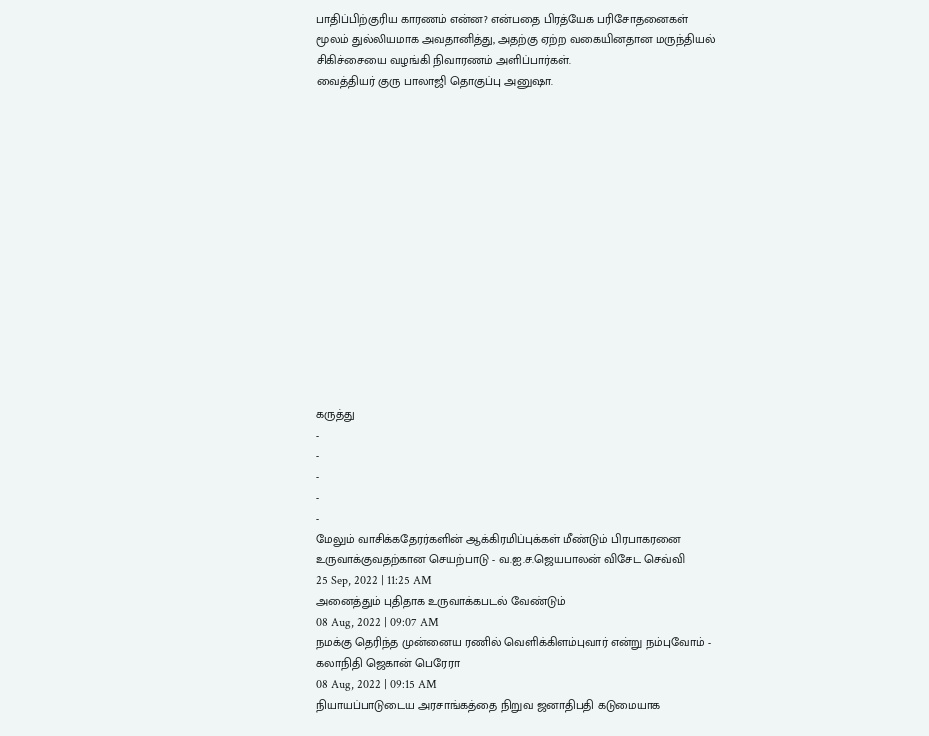பாதிப்பிற்குரிய காரணம் என்ன? என்பதை பிரத்யேக பரிசோதனைகள் மூலம் துல்லியமாக அவதானித்து, அதற்கு ஏற்ற வகையினதான மருந்தியல் சிகிச்சையை வழங்கி நிவாரணம் அளிப்பார்கள்.
வைத்தியர் குரு பாலாஜி தொகுப்பு அனுஷா.















கருத்து
-
-
-
-
-
மேலும் வாசிக்கதேரர்களின் ஆக்கிரமிப்புக்கள் மீண்டும் பிரபாகரனை உருவாக்குவதற்கான செயற்பாடு - வ.ஐ.ச.ஜெயபாலன் விசேட செவ்வி
25 Sep, 2022 | 11:25 AM
அனைத்தும் புதிதாக உருவாக்கபடல் வேண்டும்
08 Aug, 2022 | 09:07 AM
நமக்கு தெரிந்த முன்னைய ரணில் வெளிக்கிளம்புவார் என்று நம்புவோம் - கலாநிதி ஜெகான் பெரேரா
08 Aug, 2022 | 09:15 AM
நியாயப்பாடுடைய அரசாங்கத்தை நிறுவ ஜனாதிபதி கடுமையாக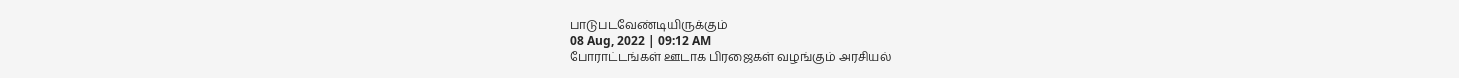பாடுபடவேண்டியிருக்கும்
08 Aug, 2022 | 09:12 AM
போராட்டங்கள் ஊடாக பிரஜைகள் வழங்கும் அரசியல்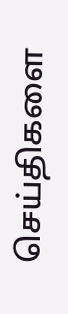செய்திகளை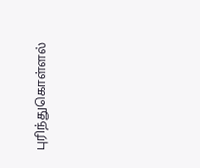புரிந்துகொள்ளல்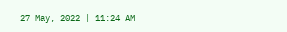27 May, 2022 | 11:24 AM